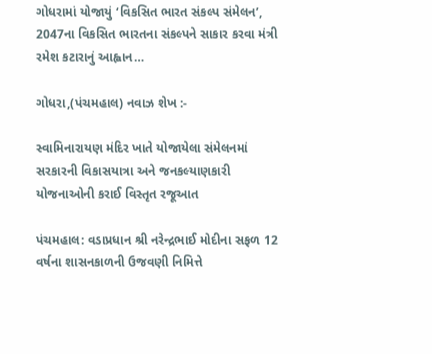ગોધરામાં યોજાયું ‘વિકસિત ભારત સંકલ્પ સંમેલન’, 2047ના વિકસિત ભારતના સંકલ્પને સાકાર કરવા મંત્રી રમેશ કટારાનું આહ્વાન…

ગોધરા,(પંચમહાલ) નવાઝ શેખ :-

સ્વામિનારાયણ મંદિર ખાતે યોજાયેલા સંમેલનમાં સરકારની વિકાસયાત્રા અને જનકલ્યાણકારી યોજનાઓની કરાઈ વિસ્તૃત રજૂઆત

પંચમહાલ: વડાપ્રધાન શ્રી નરેન્દ્રભાઈ મોદીના સફળ 12 વર્ષના શાસનકાળની ઉજવણી નિમિત્તે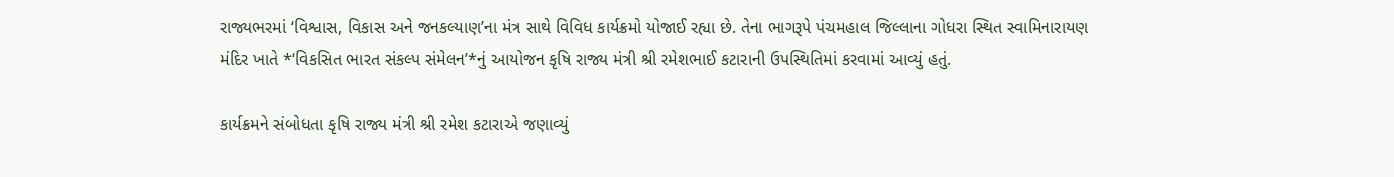રાજ્યભરમાં ‘વિશ્વાસ, વિકાસ અને જનકલ્યાણ’ના મંત્ર સાથે વિવિધ કાર્યક્રમો યોજાઈ રહ્યા છે. તેના ભાગરૂપે પંચમહાલ જિલ્લાના ગોધરા સ્થિત સ્વામિનારાયણ મંદિર ખાતે *‘વિકસિત ભારત સંકલ્પ સંમેલન’*નું આયોજન કૃષિ રાજ્ય મંત્રી શ્રી રમેશભાઈ કટારાની ઉપસ્થિતિમાં કરવામાં આવ્યું હતું.

કાર્યક્રમને સંબોધતા કૃષિ રાજ્ય મંત્રી શ્રી રમેશ કટારાએ જણાવ્યું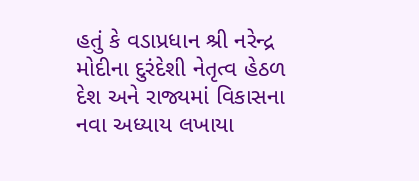હતું કે વડાપ્રધાન શ્રી નરેન્દ્ર મોદીના દુરંદેશી નેતૃત્વ હેઠળ દેશ અને રાજ્યમાં વિકાસના નવા અધ્યાય લખાયા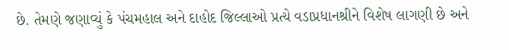છે. તેમણે જણાવ્યું કે પંચમહાલ અને દાહોદ જિલ્લાઓ પ્રત્યે વડાપ્રધાનશ્રીને વિશેષ લાગણી છે અને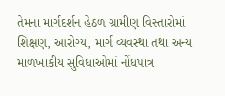તેમના માર્ગદર્શન હેઠળ ગ્રામીણ વિસ્તારોમાં શિક્ષણ, આરોગ્ય, માર્ગ વ્યવસ્થા તથા અન્ય માળખાકીય સુવિધાઓમાં નોંધપાત્ર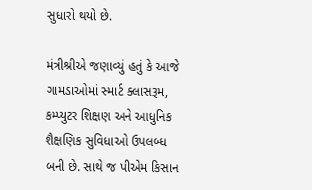સુધારો થયો છે.

મંત્રીશ્રીએ જણાવ્યું હતું કે આજે ગામડાઓમાં સ્માર્ટ ક્લાસરૂમ, કમ્પ્યુટર શિક્ષણ અને આધુનિક શૈક્ષણિક સુવિધાઓ ઉપલબ્ધ બની છે. સાથે જ પીએમ કિસાન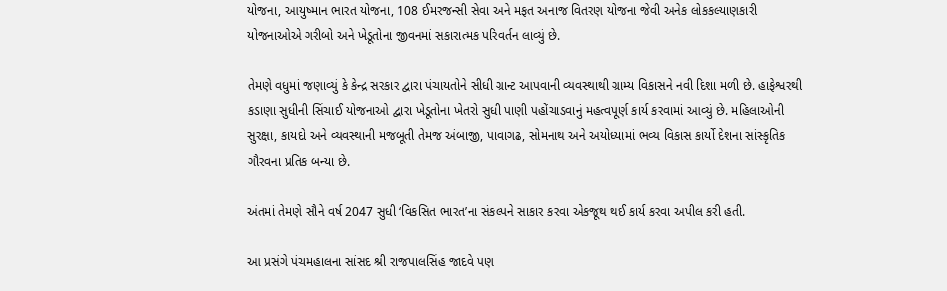યોજના, આયુષ્માન ભારત યોજના, 108 ઈમરજન્સી સેવા અને મફત અનાજ વિતરણ યોજના જેવી અનેક લોકકલ્યાણકારી યોજનાઓએ ગરીબો અને ખેડૂતોના જીવનમાં સકારાત્મક પરિવર્તન લાવ્યું છે.

તેમણે વધુમાં જણાવ્યું કે કેન્દ્ર સરકાર દ્વારા પંચાયતોને સીધી ગ્રાન્ટ આપવાની વ્યવસ્થાથી ગ્રામ્ય વિકાસને નવી દિશા મળી છે. હાફેશ્વરથી કડાણા સુધીની સિંચાઈ યોજનાઓ દ્વારા ખેડૂતોના ખેતરો સુધી પાણી પહોંચાડવાનું મહત્વપૂર્ણ કાર્ય કરવામાં આવ્યું છે. મહિલાઓની સુરક્ષા, કાયદો અને વ્યવસ્થાની મજબૂતી તેમજ અંબાજી, પાવાગઢ, સોમનાથ અને અયોધ્યામાં ભવ્ય વિકાસ કાર્યો દેશના સાંસ્કૃતિક ગૌરવના પ્રતિક બન્યા છે.

અંતમાં તેમણે સૌને વર્ષ 2047 સુધી ‘વિકસિત ભારત’ના સંકલ્પને સાકાર કરવા એકજૂથ થઈ કાર્ય કરવા અપીલ કરી હતી.

આ પ્રસંગે પંચમહાલના સાંસદ શ્રી રાજપાલસિંહ જાદવે પણ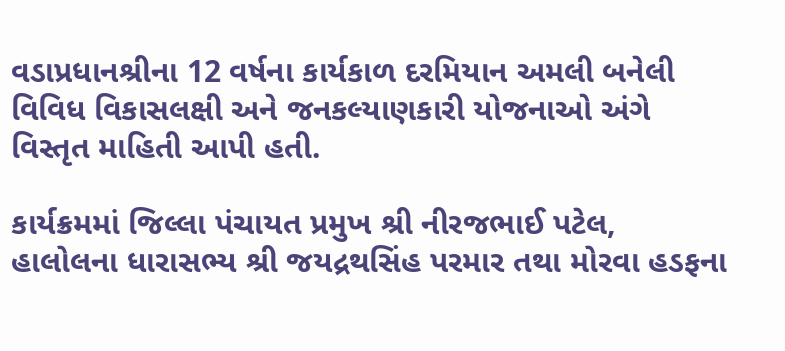વડાપ્રધાનશ્રીના 12 વર્ષના કાર્યકાળ દરમિયાન અમલી બનેલી વિવિધ વિકાસલક્ષી અને જનકલ્યાણકારી યોજનાઓ અંગે વિસ્તૃત માહિતી આપી હતી.

કાર્યક્રમમાં જિલ્લા પંચાયત પ્રમુખ શ્રી નીરજભાઈ પટેલ, હાલોલના ધારાસભ્ય શ્રી જયદ્રથસિંહ પરમાર તથા મોરવા હડફના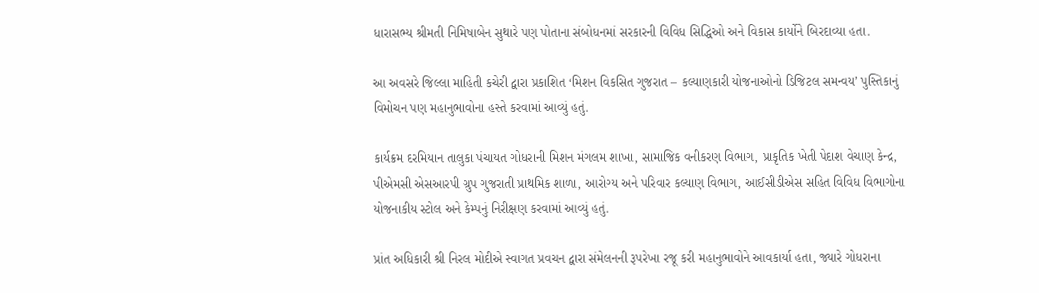ધારાસભ્ય શ્રીમતી નિમિષાબેન સુથારે પણ પોતાના સંબોધનમાં સરકારની વિવિધ સિદ્ધિઓ અને વિકાસ કાર્યોને બિરદાવ્યા હતા.

આ અવસરે જિલ્લા માહિતી કચેરી દ્વારા પ્રકાશિત ‘મિશન વિકસિત ગુજરાત – કલ્યાણકારી યોજનાઓનો ડિજિટલ સમન્વય’ પુસ્તિકાનું વિમોચન પણ મહાનુભાવોના હસ્તે કરવામાં આવ્યું હતું.

કાર્યક્રમ દરમિયાન તાલુકા પંચાયત ગોધરાની મિશન મંગલમ શાખા, સામાજિક વનીકરણ વિભાગ, પ્રાકૃતિક ખેતી પેદાશ વેચાણ કેન્દ્ર, પીએમસી એસઆરપી ગ્રુપ ગુજરાતી પ્રાથમિક શાળા, આરોગ્ય અને પરિવાર કલ્યાણ વિભાગ, આઈસીડીએસ સહિત વિવિધ વિભાગોના યોજનાકીય સ્ટોલ અને કેમ્પનું નિરીક્ષણ કરવામાં આવ્યું હતું.

પ્રાંત અધિકારી શ્રી નિરલ મોદીએ સ્વાગત પ્રવચન દ્વારા સંમેલનની રૂપરેખા રજૂ કરી મહાનુભાવોને આવકાર્યા હતા, જ્યારે ગોધરાના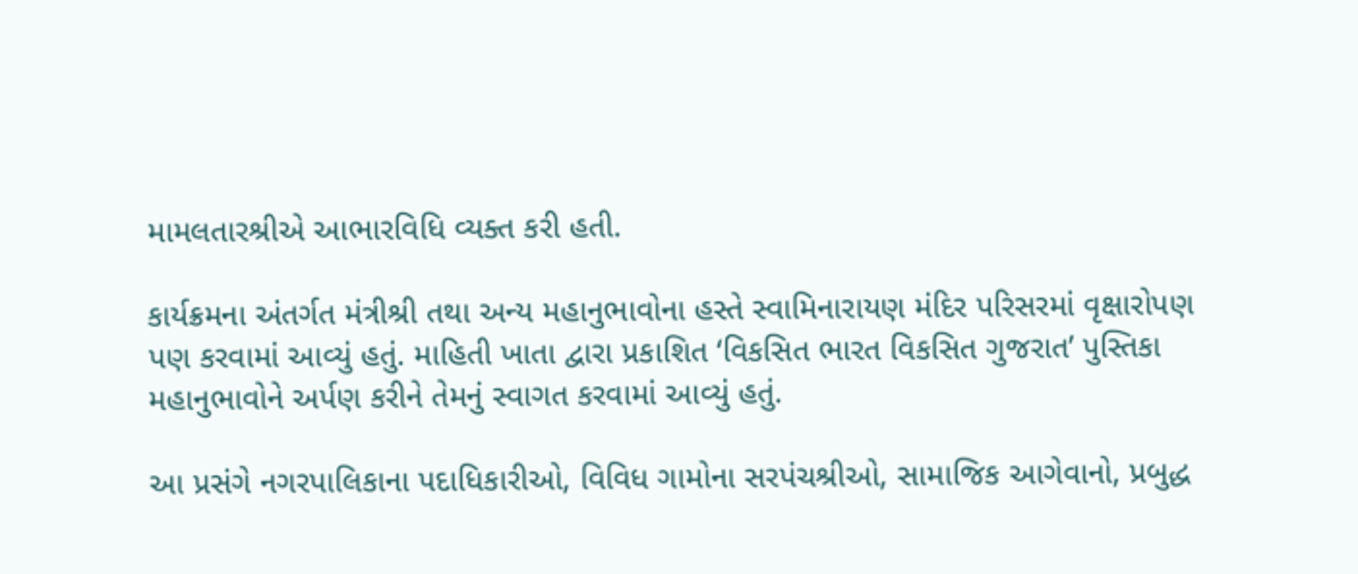મામલતારશ્રીએ આભારવિધિ વ્યક્ત કરી હતી.

કાર્યક્રમના અંતર્ગત મંત્રીશ્રી તથા અન્ય મહાનુભાવોના હસ્તે સ્વામિનારાયણ મંદિર પરિસરમાં વૃક્ષારોપણ પણ કરવામાં આવ્યું હતું. માહિતી ખાતા દ્વારા પ્રકાશિત ‘વિકસિત ભારત વિકસિત ગુજરાત’ પુસ્તિકા મહાનુભાવોને અર્પણ કરીને તેમનું સ્વાગત કરવામાં આવ્યું હતું.

આ પ્રસંગે નગરપાલિકાના પદાધિકારીઓ, વિવિધ ગામોના સરપંચશ્રીઓ, સામાજિક આગેવાનો, પ્રબુદ્ધ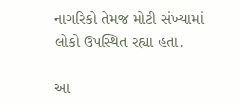નાગરિકો તેમજ મોટી સંખ્યામાં લોકો ઉપસ્થિત રહ્યા હતા.

આ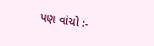પણ વાંચો :-